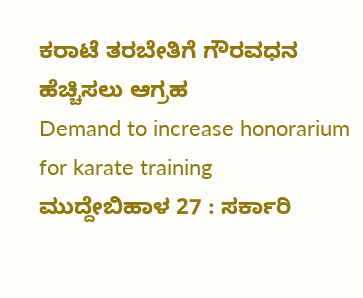ಕರಾಟೆ ತರಬೇತಿಗೆ ಗೌರವಧನ ಹೆಚ್ಚಿಸಲು ಆಗ್ರಹ
Demand to increase honorarium for karate training
ಮುದ್ದೇಬಿಹಾಳ 27 : ಸರ್ಕಾರಿ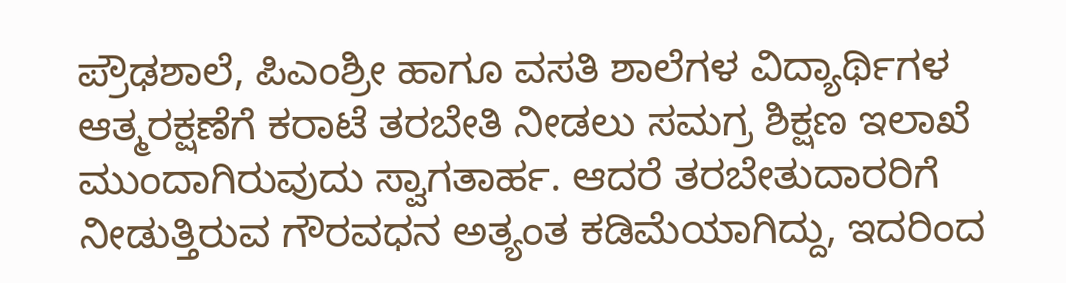ಪ್ರೌಢಶಾಲೆ, ಪಿಎಂಶ್ರೀ ಹಾಗೂ ವಸತಿ ಶಾಲೆಗಳ ವಿದ್ಯಾರ್ಥಿಗಳ ಆತ್ಮರಕ್ಷಣೆಗೆ ಕರಾಟೆ ತರಬೇತಿ ನೀಡಲು ಸಮಗ್ರ ಶಿಕ್ಷಣ ಇಲಾಖೆ ಮುಂದಾಗಿರುವುದು ಸ್ವಾಗತಾರ್ಹ. ಆದರೆ ತರಬೇತುದಾರರಿಗೆ ನೀಡುತ್ತಿರುವ ಗೌರವಧನ ಅತ್ಯಂತ ಕಡಿಮೆಯಾಗಿದ್ದು, ಇದರಿಂದ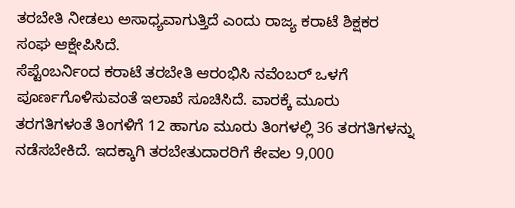ತರಬೇತಿ ನೀಡಲು ಅಸಾಧ್ಯವಾಗುತ್ತಿದೆ ಎಂದು ರಾಜ್ಯ ಕರಾಟೆ ಶಿಕ್ಷಕರ ಸಂಘ ಆಕ್ಷೇಪಿಸಿದೆ.
ಸೆಪ್ಟೆಂಬರ್ನಿಂದ ಕರಾಟೆ ತರಬೇತಿ ಆರಂಭಿಸಿ ನವೆಂಬರ್ ಒಳಗೆ ಪೂರ್ಣಗೊಳಿಸುವಂತೆ ಇಲಾಖೆ ಸೂಚಿಸಿದೆ. ವಾರಕ್ಕೆ ಮೂರು ತರಗತಿಗಳಂತೆ ತಿಂಗಳಿಗೆ 12 ಹಾಗೂ ಮೂರು ತಿಂಗಳಲ್ಲಿ 36 ತರಗತಿಗಳನ್ನು ನಡೆಸಬೇಕಿದೆ. ಇದಕ್ಕಾಗಿ ತರಬೇತುದಾರರಿಗೆ ಕೇವಲ 9,000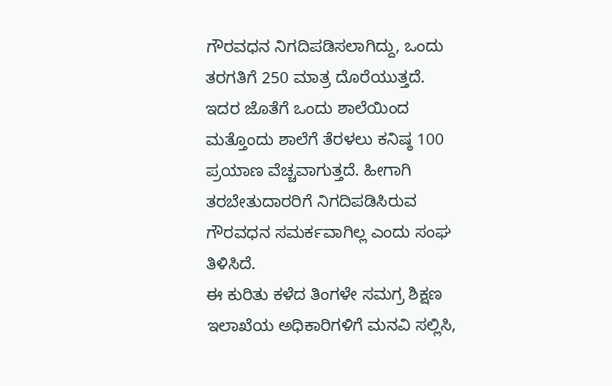ಗೌರವಧನ ನಿಗದಿಪಡಿಸಲಾಗಿದ್ದು, ಒಂದು ತರಗತಿಗೆ 250 ಮಾತ್ರ ದೊರೆಯುತ್ತದೆ.
ಇದರ ಜೊತೆಗೆ ಒಂದು ಶಾಲೆಯಿಂದ ಮತ್ತೊಂದು ಶಾಲೆಗೆ ತೆರಳಲು ಕನಿಷ್ಠ 100 ಪ್ರಯಾಣ ವೆಚ್ಚವಾಗುತ್ತದೆ. ಹೀಗಾಗಿ ತರಬೇತುದಾರರಿಗೆ ನಿಗದಿಪಡಿಸಿರುವ ಗೌರವಧನ ಸಮರ್ಕವಾಗಿಲ್ಲ ಎಂದು ಸಂಘ ತಿಳಿಸಿದೆ.
ಈ ಕುರಿತು ಕಳೆದ ತಿಂಗಳೇ ಸಮಗ್ರ ಶಿಕ್ಷಣ ಇಲಾಖೆಯ ಅಧಿಕಾರಿಗಳಿಗೆ ಮನವಿ ಸಲ್ಲಿಸಿ,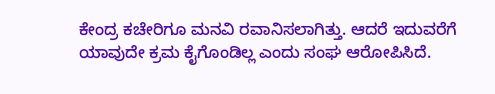ಕೇಂದ್ರ ಕಚೇರಿಗೂ ಮನವಿ ರವಾನಿಸಲಾಗಿತ್ತು. ಆದರೆ ಇದುವರೆಗೆ ಯಾವುದೇ ಕ್ರಮ ಕೈಗೊಂಡಿಲ್ಲ ಎಂದು ಸಂಘ ಆರೋಪಿಸಿದೆ.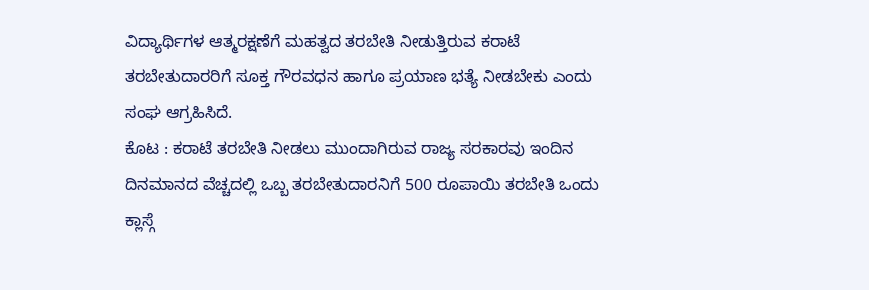ವಿದ್ಯಾರ್ಥಿಗಳ ಆತ್ಮರಕ್ಷಣೆಗೆ ಮಹತ್ವದ ತರಬೇತಿ ನೀಡುತ್ತಿರುವ ಕರಾಟೆ ತರಬೇತುದಾರರಿಗೆ ಸೂಕ್ತ ಗೌರವಧನ ಹಾಗೂ ಪ್ರಯಾಣ ಭತ್ಯೆ ನೀಡಬೇಕು ಎಂದು ಸಂಘ ಆಗ್ರಹಿಸಿದೆ.
ಕೊಟ : ಕರಾಟೆ ತರಬೇತಿ ನೀಡಲು ಮುಂದಾಗಿರುವ ರಾಜ್ಯ ಸರಕಾರವು ಇಂದಿನ ದಿನಮಾನದ ವೆಚ್ಚದಲ್ಲಿ ಒಬ್ಬ ತರಬೇತುದಾರನಿಗೆ 500 ರೂಪಾಯಿ ತರಬೇತಿ ಒಂದು ಕ್ಲಾಸ್ಗೆ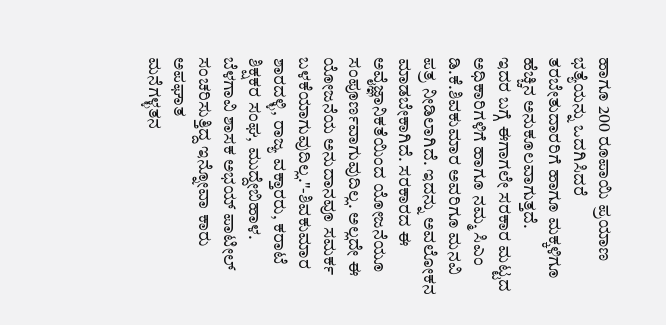ಹಾಗೂ 200 ರೂಪಾಯಿ ಪ್ರಯಾಣ ಭತ್ಯೆಯನ್ನು ಒದಗಿಸಿದರೆ ತರಬೇತುದಾರರಿಗೆ ಹಾಗೂ ಮಕ್ಕಳಿಗೂ ಹೆಚ್ಚಿನ ಅನುಕೂಲವಾಗುತ್ತದೆ.
ಇದರ ಬಗ್ಗೆ ಈಗಾಗಲೇ ಸರಕಾರ ಮಟ್ಟದ ಅಧಿಕಾರಿಗಳಿಗೆ ಹಾಗೂ ನಮ್ಮ ಸಿಎಂ ಡಿ.ಕೆ.ಶಿವಕುಮಾರ ಅವರಿಗೂ ಮನವಿ ಪತ್ರ ನೀಡಿಲಾಗಿದೆ. ಇದನ್ನು ಅವಲೋಕನ ಮಾಡಬೇಕಾಗಿದೆ. ಸರಕಾರದ ಈ ಅವೈಜ್ಞಾನಿಕತೆಯಿಂದ ಯೋಜನೆಯೂ ಸಂಪೂರ್ಣವಾಗುವುದಿಲ್ಲ. ಅಲ್ಲದೇ ಈ ಯೋಜನೆಯ ಅನುದಾನವೂ ಸಮರ್ಕ ಬಳಕೆಯಾಗುವುದಿಲ್ಲ."-ಶಿವಕುಮಾರ ಶಾರದಳ್ಳಿ, ರಾಜ್ಯ ವಕ್ತಾರರು, ಕರಾಟೆ ಶಿಕ್ಷಕರ ಸಂಘ, ಮುದ್ದೇಬಿಹಾಳ.
ಬೆಳಗಾವಿ ಶಾಸಕ ಅಭಯ್ ಪಾಟೀಲ್ ಸಂಚರಿಸುತ್ತಿದ್ದ ಇನ್ನೋವಾ ಕಾರು ಅಪಘಾತ
ಮನೆಗಳ್ಳತನ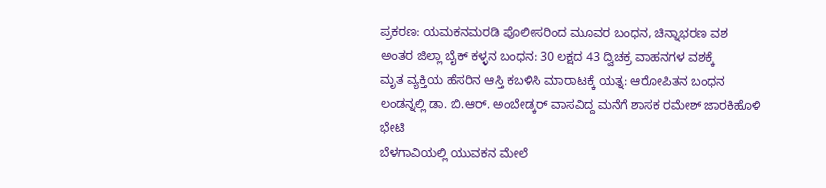ಪ್ರಕರಣ: ಯಮಕನಮರಡಿ ಪೊಲೀಸರಿಂದ ಮೂವರ ಬಂಧನ, ಚಿನ್ನಾಭರಣ ವಶ
ಅಂತರ ಜಿಲ್ಲಾ ಬೈಕ್ ಕಳ್ಳನ ಬಂಧನ: 30 ಲಕ್ಷದ 43 ದ್ವಿಚಕ್ರ ವಾಹನಗಳ ವಶಕ್ಕೆ
ಮೃತ ವ್ಯಕ್ತಿಯ ಹೆಸರಿನ ಆಸ್ತಿ ಕಬಳಿಸಿ ಮಾರಾಟಕ್ಕೆ ಯತ್ನ: ಆರೋಪಿತನ ಬಂಧನ
ಲಂಡನ್ನಲ್ಲಿ ಡಾ. ಬಿ.ಆರ್. ಅಂಬೇಡ್ಕರ್ ವಾಸವಿದ್ದ ಮನೆಗೆ ಶಾಸಕ ರಮೇಶ್ ಜಾರಕಿಹೊಳಿ ಭೇಟಿ
ಬೆಳಗಾವಿಯಲ್ಲಿ ಯುವಕನ ಮೇಲೆ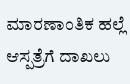ಮಾರಣಾಂತಿಕ ಹಲ್ಲೆ ಆಸ್ಪತ್ರೆಗೆ ದಾಖಲು